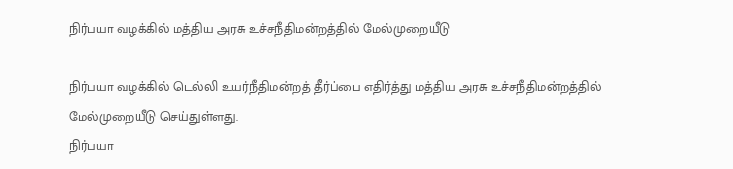நிர்பயா வழக்கில் மத்திய அரசு உச்சநீதிமன்றத்தில் மேல்முறையீடு

நிர்பயா வழக்கில் டெல்லி உயர்நீதிமன்றத் தீர்ப்பை எதிர்த்து மத்திய அரசு உச்சநீதிமன்றத்தில் மேல்முறையீடு செய்துள்ளது.
நிர்பயா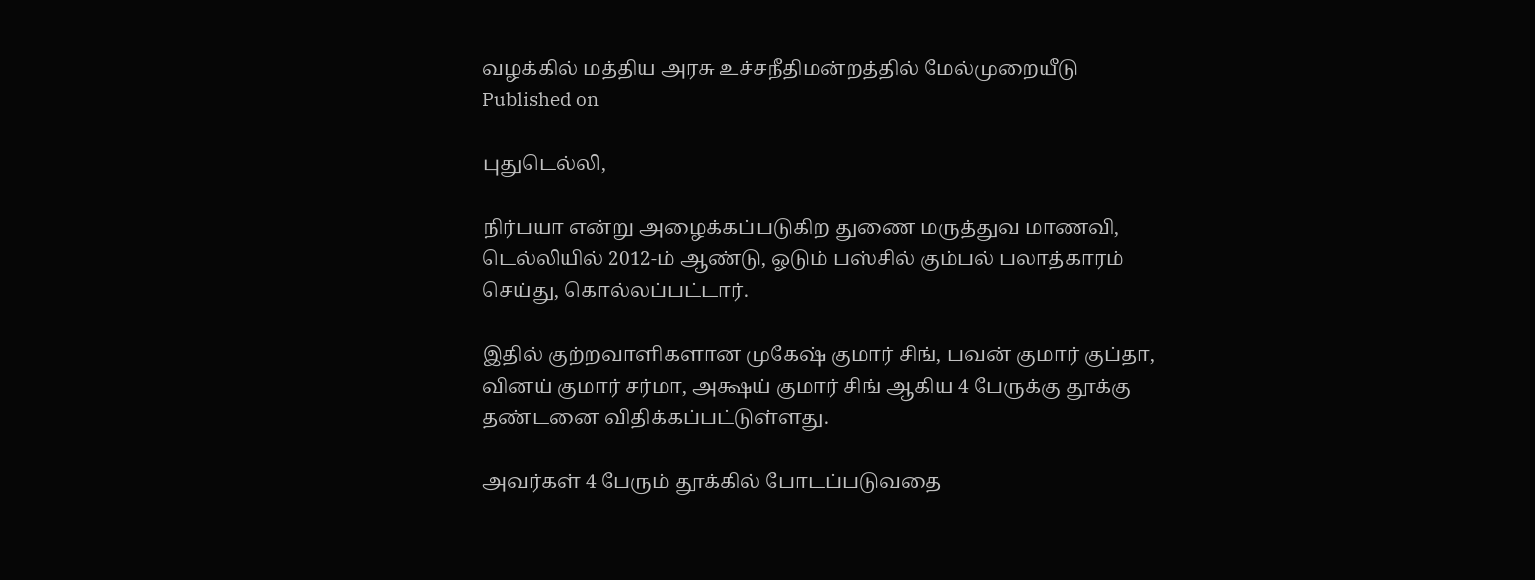வழக்கில் மத்திய அரசு உச்சநீதிமன்றத்தில் மேல்முறையீடு
Published on

புதுடெல்லி,

நிர்பயா என்று அழைக்கப்படுகிற துணை மருத்துவ மாணவி, டெல்லியில் 2012-ம் ஆண்டு, ஓடும் பஸ்சில் கும்பல் பலாத்காரம் செய்து, கொல்லப்பட்டார்.

இதில் குற்றவாளிகளான முகேஷ் குமார் சிங், பவன் குமார் குப்தா, வினய் குமார் சர்மா, அக்ஷய் குமார் சிங் ஆகிய 4 பேருக்கு தூக்கு தண்டனை விதிக்கப்பட்டுள்ளது.

அவர்கள் 4 பேரும் தூக்கில் போடப்படுவதை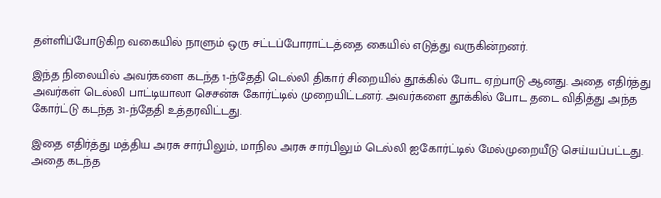தள்ளிப்போடுகிற வகையில் நாளும் ஒரு சட்டப்போராட்டத்தை கையில் எடுத்து வருகின்றனர்.

இந்த நிலையில் அவர்களை கடந்த 1-ந்தேதி டெல்லி திகார் சிறையில் தூக்கில் போட ஏற்பாடு ஆனது. அதை எதிர்த்து அவர்கள் டெல்லி பாட்டியாலா செசன்சு கோர்ட்டில் முறையிட்டனர். அவர்களை தூக்கில் போட தடை விதித்து அந்த கோர்ட்டு கடந்த 31-ந்தேதி உத்தரவிட்டது.

இதை எதிர்த்து மத்திய அரசு சார்பிலும், மாநில அரசு சார்பிலும் டெல்லி ஐகோர்ட்டில் மேல்முறையீடு செய்யப்பட்டது. அதை கடந்த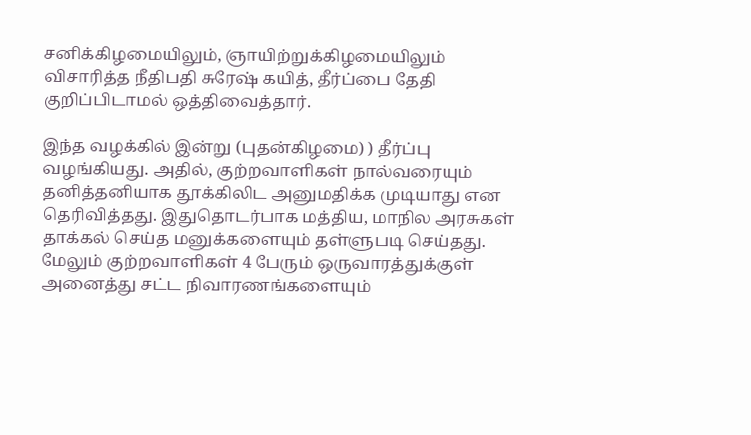சனிக்கிழமையிலும், ஞாயிற்றுக்கிழமையிலும் விசாரித்த நீதிபதி சுரேஷ் கயித், தீர்ப்பை தேதி குறிப்பிடாமல் ஒத்திவைத்தார்.

இந்த வழக்கில் இன்று (புதன்கிழமை) ) தீர்ப்பு வழங்கியது. அதில், குற்றவாளிகள் நால்வரையும் தனித்தனியாக தூக்கிலிட அனுமதிக்க முடியாது என தெரிவித்தது. இதுதொடர்பாக மத்திய, மாநில அரசுகள் தாக்கல் செய்த மனுக்களையும் தள்ளுபடி செய்தது. மேலும் குற்றவாளிகள் 4 பேரும் ஒருவாரத்துக்குள் அனைத்து சட்ட நிவாரணங்களையும்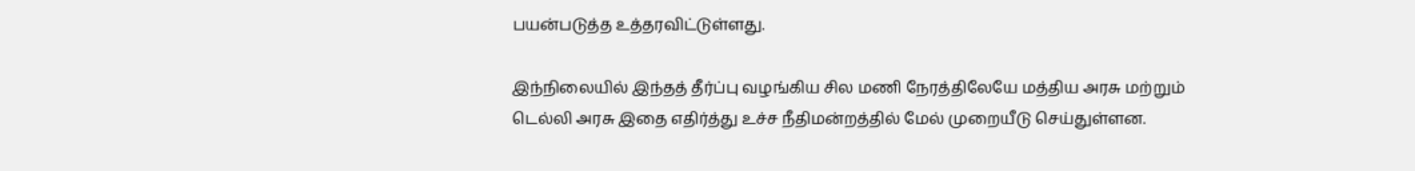பயன்படுத்த உத்தரவிட்டுள்ளது.

இந்நிலையில் இந்தத் தீர்ப்பு வழங்கிய சில மணி நேரத்திலேயே மத்திய அரசு மற்றும் டெல்லி அரசு இதை எதிர்த்து உச்ச நீதிமன்றத்தில் மேல் முறையீடு செய்துள்ளன.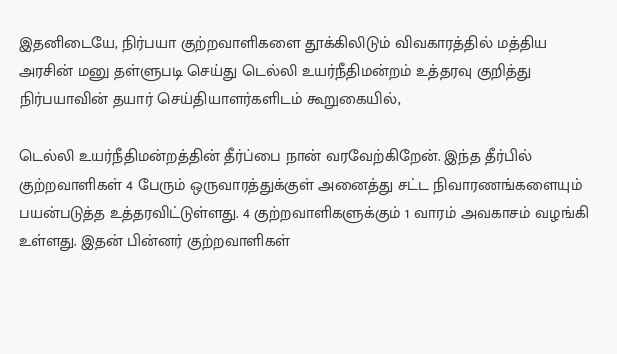இதனிடையே, நிர்பயா குற்றவாளிகளை தூக்கிலிடும் விவகாரத்தில் மத்திய அரசின் மனு தள்ளுபடி செய்து டெல்லி உயர்நீதிமன்றம் உத்தரவு குறித்து நிர்பயாவின் தயார் செய்தியாளர்களிடம் கூறுகையில்,

டெல்லி உயர்நீதிமன்றத்தின் தீர்ப்பை நான் வரவேற்கிறேன். இந்த தீர்பில் குற்றவாளிகள் 4 பேரும் ஒருவாரத்துக்குள் அனைத்து சட்ட நிவாரணங்களையும் பயன்படுத்த உத்தரவிட்டுள்ளது. 4 குற்றவாளிகளுக்கும் 1 வாரம் அவகாசம் வழங்கி உள்ளது. இதன் பின்னர் குற்றவாளிகள்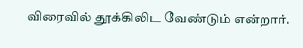விரைவில் தூக்கிலிட வேண்டும் என்றார்.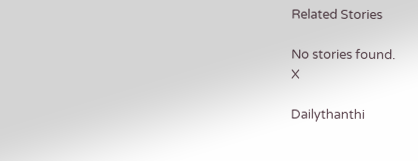Related Stories

No stories found.
X

Dailythanthi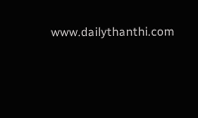www.dailythanthi.com